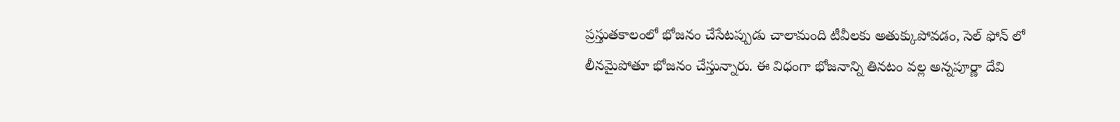ప్రస్తుతకాలంలో భోజనం చేసేటప్పుడు చాలామంది టీవీలకు అతుక్కుపోవడం, సెల్ ఫోన్ లో లీనమైపోతూ భోజనం చేస్తున్నారు. ఈ విధంగా భోజనాన్ని తినటం వల్ల అన్నపూర్ణా దేవి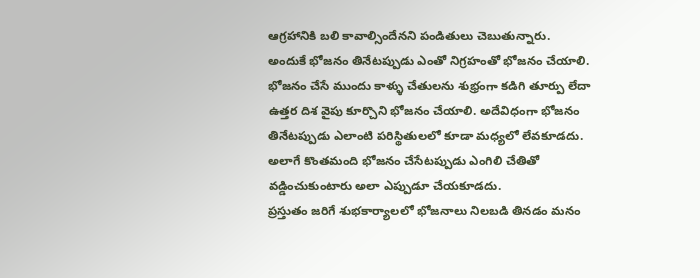ఆగ్రహానికి బలి కావాల్సిందేనని పండితులు చెబుతున్నారు. అందుకే భోజనం తినేటప్పుడు ఎంతో నిగ్రహంతో భోజనం చేయాలి.
భోజనం చేసే ముందు కాళ్ళు చేతులను శుభ్రంగా కడిగి తూర్పు లేదా ఉత్తర దిశ వైపు కూర్చొని భోజనం చేయాలి. అదేవిధంగా భోజనం తినేటప్పుడు ఎలాంటి పరిస్థితులలో కూడా మధ్యలో లేవకూడదు. అలాగే కొంతమంది భోజనం చేసేటప్పుడు ఎంగిలి చేతితో వడ్డించుకుంటారు అలా ఎప్పుడూ చేయకూడదు.
ప్రస్తుతం జరిగే శుభకార్యాలలో భోజనాలు నిలబడి తినడం మనం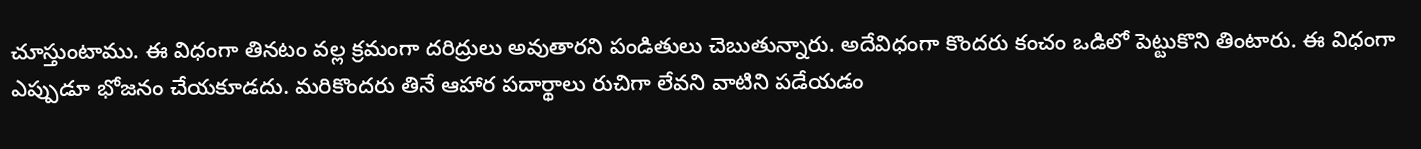చూస్తుంటాము. ఈ విధంగా తినటం వల్ల క్రమంగా దరిద్రులు అవుతారని పండితులు చెబుతున్నారు. అదేవిధంగా కొందరు కంచం ఒడిలో పెట్టుకొని తింటారు. ఈ విధంగా ఎప్పుడూ భోజనం చేయకూడదు. మరికొందరు తినే ఆహార పదార్థాలు రుచిగా లేవని వాటిని పడేయడం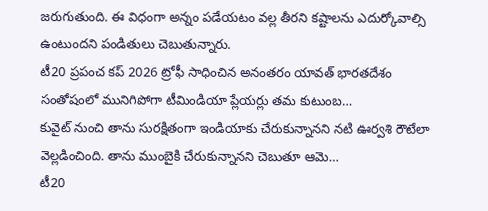జరుగుతుంది. ఈ విధంగా అన్నం పడేయటం వల్ల తీరని కష్టాలను ఎదుర్కోవాల్సి ఉంటుందని పండితులు చెబుతున్నారు.
టీ20 ప్రపంచ కప్ 2026 ట్రోఫీ సాధించిన అనంతరం యావత్ భారతదేశం సంతోషంలో మునిగిపోగా టీమిండియా ప్లేయర్లు తమ కుటుంబ…
కువైట్ నుంచి తాను సురక్షితంగా ఇండియాకు చేరుకున్నానని నటి ఊర్వశి రౌటేలా వెల్లడించింది. తాను ముంబైకి చేరుకున్నానని చెబుతూ ఆమె…
టీ20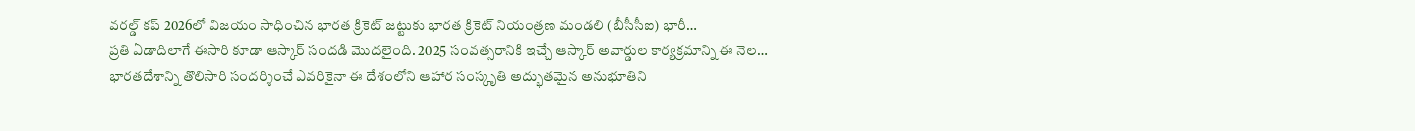వరల్డ్ కప్ 2026లో విజయం సాధించిన భారత క్రికెట్ జట్టుకు భారత క్రికెట్ నియంత్రణ మండలి (బీసీసీఐ) భారీ…
ప్రతి ఏడాదిలాగే ఈసారి కూడా ఆస్కార్ సందడి మొదలైంది. 2025 సంవత్సరానికి ఇచ్చే ఆస్కార్ అవార్డుల కార్యక్రమాన్ని ఈ నెల…
భారతదేశాన్ని తొలిసారి సందర్శించే ఎవరికైనా ఈ దేశంలోని ఆహార సంస్కృతి అద్భుతమైన అనుభూతిని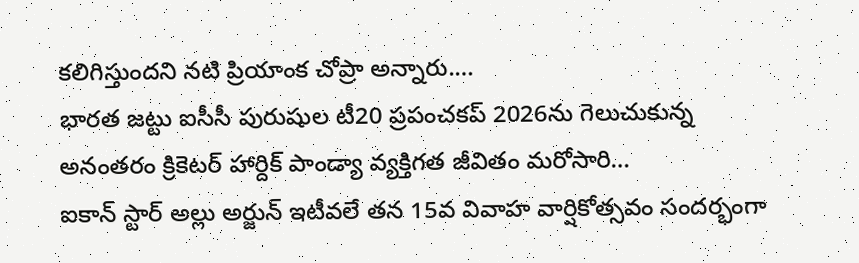కలిగిస్తుందని నటి ప్రియాంక చోప్రా అన్నారు.…
భారత జట్టు ఐసీసీ పురుషుల టీ20 ప్రపంచకప్ 2026ను గెలుచుకున్న అనంతరం క్రికెటర్ హార్దిక్ పాండ్యా వ్యక్తిగత జీవితం మరోసారి…
ఐకాన్ స్టార్ అల్లు అర్జున్ ఇటీవలే తన 15వ వివాహ వార్షికోత్సవం సందర్భంగా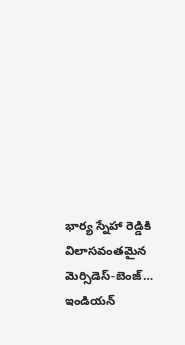భార్య స్నేహా రెడ్డికి విలాసవంతమైన మెర్సిడెస్-బెంజ్…
ఇండియన్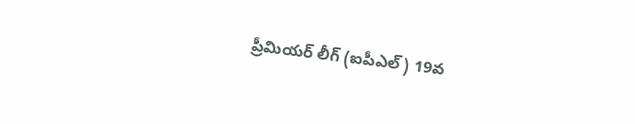ప్రీమియర్ లీగ్ (ఐపీఎల్) 19వ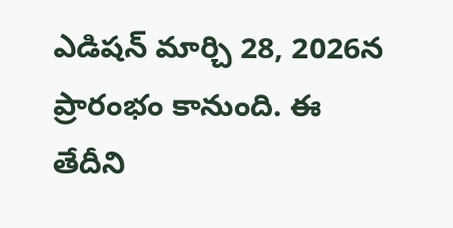ఎడిషన్ మార్చి 28, 2026న ప్రారంభం కానుంది. ఈ తేదీని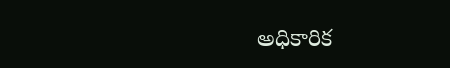అధికారిక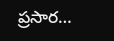ప్రసార…